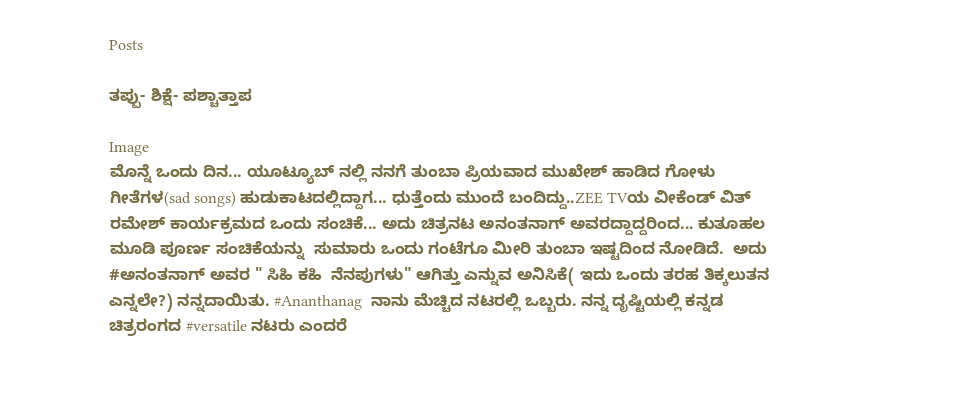Posts

ತಪ್ಪು- ಶಿಕ್ಷೆ- ಪಶ್ಚಾತ್ತಾಪ

Image
ಮೊನ್ನೆ ಒಂದು ದಿನ... ಯೂಟ್ಯೂಬ್ ನಲ್ಲಿ ನನಗೆ ತುಂಬಾ ಪ್ರಿಯವಾದ ಮುಖೇಶ್ ಹಾಡಿದ ಗೋಳು ಗೀತೆಗಳ(sad songs) ಹುಡುಕಾಟದಲ್ಲಿದ್ದಾಗ... ಧುತ್ತೆಂದು ಮುಂದೆ ಬಂದಿದ್ದು..ZEE TVಯ ವೀಕೆಂಡ್ ವಿತ್ ರಮೇಶ್ ಕಾರ್ಯಕ್ರಮದ ಒಂದು ಸಂಚಿಕೆ... ಅದು ಚಿತ್ರನಟ ಅನಂತನಾಗ್ ಅವರದ್ದಾದ್ದರಿಂದ... ಕುತೂಹಲ ಮೂಡಿ ಪೂರ್ಣ ಸಂಚಿಕೆಯನ್ನು  ಸುಮಾರು ಒಂದು ಗಂಟೆಗೂ ಮೀರಿ ತುಂಬಾ ಇಷ್ಟದಿಂದ ನೋಡಿದೆ.  ಅದು  #ಅನಂತನಾಗ್ ಅವರ " ಸಿಹಿ ಕಹಿ  ನೆನಪುಗಳು" ಆಗಿತ್ತು ಎನ್ನುವ ಅನಿಸಿಕೆ( ಇದು ಒಂದು ತರಹ ತಿಕ್ಕಲುತನ ಎನ್ನಲೇ?) ನನ್ನದಾಯಿತು. #Ananthanag  ನಾನು ಮೆಚ್ಚಿದ ನಟರಲ್ಲಿ ಒಬ್ಬರು. ನನ್ನ ದೃಷ್ಟಿಯಲ್ಲಿ ಕನ್ನಡ ಚಿತ್ರರಂಗದ #versatile ನಟರು ಎಂದರೆ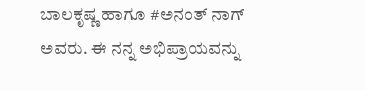ಬಾಲಕೃಷ್ಣ ಹಾಗೂ #ಅನಂತ್ ನಾಗ್ ಅವರು. ಈ ನನ್ನ ಅಭಿಪ್ರಾಯವನ್ನು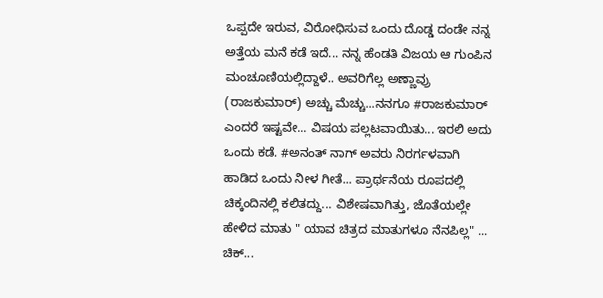ಒಪ್ಪದೇ ಇರುವ, ವಿರೋಧಿಸುವ ಒಂದು ದೊಡ್ಡ ದಂಡೇ ನನ್ನ ಅತ್ತೆಯ ಮನೆ ಕಡೆ ಇದೆ... ನನ್ನ ಹೆಂಡತಿ ವಿಜಯ ಆ ಗುಂಪಿನ ಮಂಚೂಣಿಯಲ್ಲಿದ್ದಾಳೆ.. ಅವರಿಗೆಲ್ಲ ಅಣ್ಣಾವ್ರು  (ರಾಜಕುಮಾರ್) ಅಚ್ಚು ಮೆಚ್ಚು...ನನಗೂ #ರಾಜಕುಮಾರ್ ಎಂದರೆ ಇಷ್ಟವೇ... ವಿಷಯ ಪಲ್ಲಟವಾಯಿತು... ಇರಲಿ ಅದು ಒಂದು ಕಡೆ. #ಅನಂತ್ ನಾಗ್ ಅವರು ನಿರರ್ಗಳವಾಗಿ ಹಾಡಿದ ಒಂದು ನೀಳ ಗೀತೆ... ಪ್ರಾರ್ಥನೆಯ ರೂಪದಲ್ಲಿ ಚಿಕ್ಕಂದಿನಲ್ಲಿ ಕಲಿತದ್ದು... ವಿಶೇಷವಾಗಿತ್ತು, ಜೊತೆಯಲ್ಲೇ ಹೇಳಿದ ಮಾತು " ಯಾವ ಚಿತ್ರದ ಮಾತುಗಳೂ ನೆನಪಿಲ್ಲ" ... ಚಿಕ್...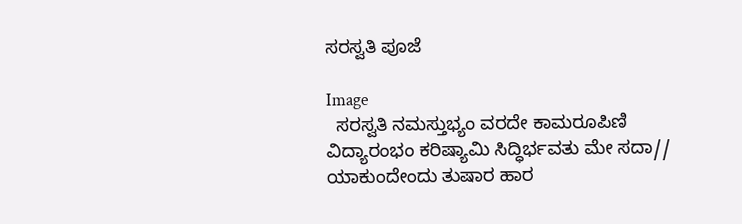ಸರಸ್ವತಿ ಪೂಜೆ

Image
  ಸರಸ್ವತಿ ನಮಸ್ತುಭ್ಯಂ ವರದೇ ಕಾಮರೂಪಿಣಿ ವಿದ್ಯಾರಂಭಂ ಕರಿಷ್ಯಾಮಿ ಸಿದ್ಧಿರ್ಭವತು ಮೇ ಸದಾ// ಯಾಕುಂದೇಂದು ತುಷಾರ ಹಾರ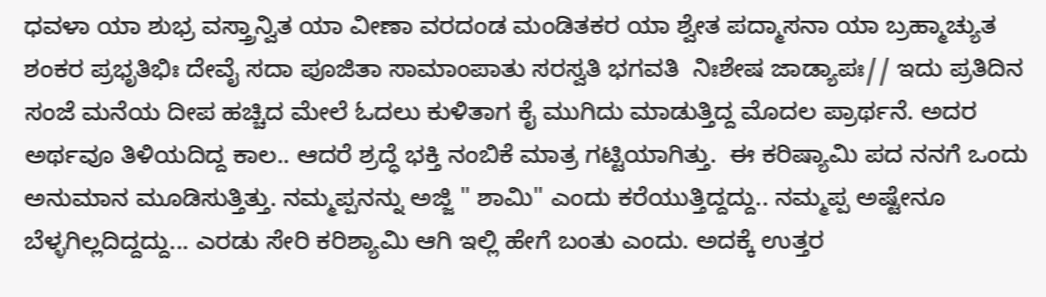ಧವಳಾ ಯಾ ಶುಭ್ರ ವಸ್ತ್ರಾನ್ವಿತ ಯಾ ವೀಣಾ ವರದಂಡ ಮಂಡಿತಕರ ಯಾ ಶ್ವೇತ ಪದ್ಮಾಸನಾ ಯಾ ಬ್ರಹ್ಮಾಚ್ಯುತ ಶಂಕರ ಪ್ರಭೃತಿಭಿಃ ದೇವೈ ಸದಾ ಪೂಜಿತಾ ಸಾಮಾಂಪಾತು ಸರಸ್ವತಿ ಭಗವತಿ  ನಿಃಶೇಷ ಜಾಡ್ಯಾಪಃ// ಇದು ಪ್ರತಿದಿನ ಸಂಜೆ ಮನೆಯ ದೀಪ ಹಚ್ಚಿದ ಮೇಲೆ ಓದಲು ಕುಳಿತಾಗ ಕೈ ಮುಗಿದು ಮಾಡುತ್ತಿದ್ದ ಮೊದಲ ಪ್ರಾರ್ಥನೆ. ಅದರ ಅರ್ಥವೂ ತಿಳಿಯದಿದ್ದ ಕಾಲ.. ಆದರೆ ಶ್ರದ್ಧೆ ಭಕ್ತಿ ನಂಬಿಕೆ ಮಾತ್ರ ಗಟ್ಟಿಯಾಗಿತ್ತು.  ಈ ಕರಿಷ್ಯಾಮಿ ಪದ ನನಗೆ ಒಂದು ಅನುಮಾನ ಮೂಡಿಸುತ್ತಿತ್ತು. ನಮ್ಮಪ್ಪನನ್ನು ಅಜ್ಜಿ " ಶಾಮಿ" ಎಂದು ಕರೆಯುತ್ತಿದ್ದದ್ದು.. ನಮ್ಮಪ್ಪ ಅಷ್ಟೇನೂ  ಬೆಳ್ಳಗಿಲ್ಲದಿದ್ದದ್ದು... ಎರಡು ಸೇರಿ ಕರಿಶ್ಯಾಮಿ ಆಗಿ ಇಲ್ಲಿ ಹೇಗೆ ಬಂತು ಎಂದು. ಅದಕ್ಕೆ ಉತ್ತರ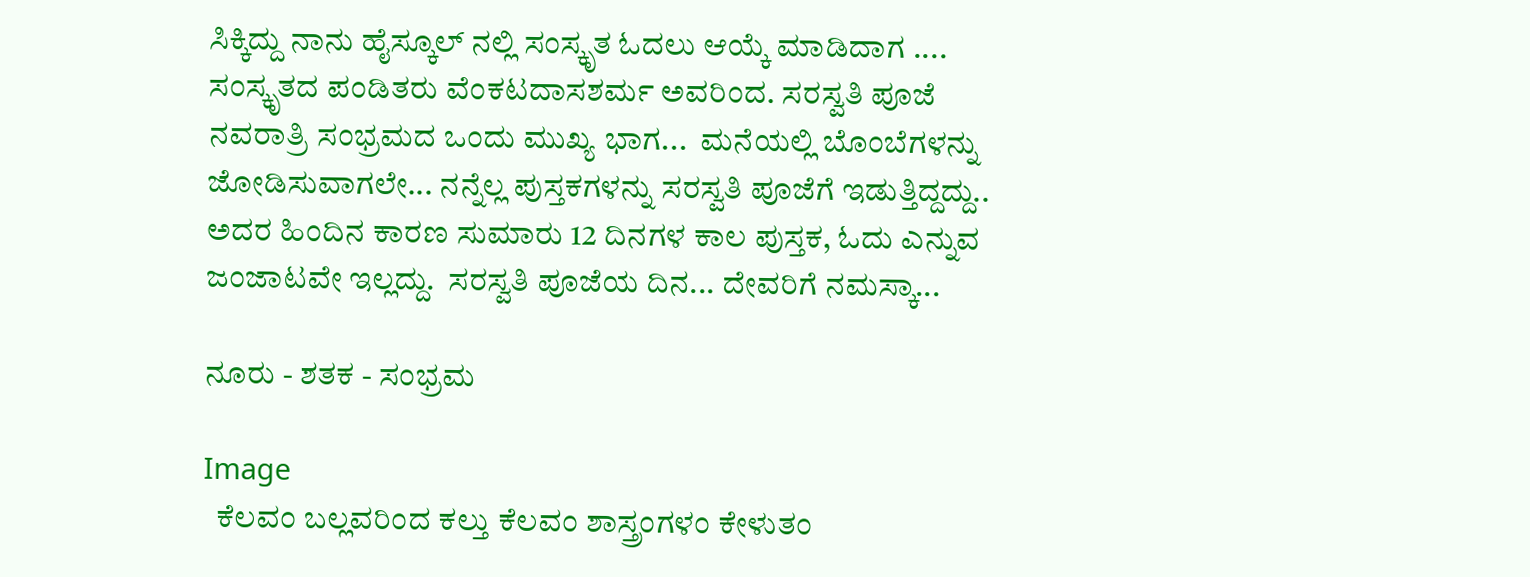ಸಿಕ್ಕಿದ್ದು ನಾನು ಹೈಸ್ಕೂಲ್ ನಲ್ಲಿ ಸಂಸ್ಕೃತ ಓದಲು ಆಯ್ಕೆ ಮಾಡಿದಾಗ .... ಸಂಸ್ಕೃತದ ಪಂಡಿತರು ವೆಂಕಟದಾಸಶರ್ಮ ಅವರಿಂದ. ಸರಸ್ವತಿ ಪೂಜೆ ನವರಾತ್ರಿ ಸಂಭ್ರಮದ ಒಂದು ಮುಖ್ಯ ಭಾಗ...  ಮನೆಯಲ್ಲಿ ಬೊಂಬೆಗಳನ್ನು ಜೋಡಿಸುವಾಗಲೇ... ನನ್ನೆಲ್ಲ ಪುಸ್ತಕಗಳನ್ನು ಸರಸ್ವತಿ ಪೂಜೆಗೆ ಇಡುತ್ತಿದ್ದದ್ದು.. ಅದರ ಹಿಂದಿನ ಕಾರಣ ಸುಮಾರು 12 ದಿನಗಳ ಕಾಲ ಪುಸ್ತಕ, ಓದು ಎನ್ನುವ ಜಂಜಾಟವೇ ಇಲ್ಲದ್ದು.  ಸರಸ್ವತಿ ಪೂಜೆಯ ದಿನ... ದೇವರಿಗೆ ನಮಸ್ಕಾ...

ನೂರು - ಶತಕ - ಸಂಭ್ರಮ

Image
  ಕೆಲವಂ ಬಲ್ಲವರಿಂದ ಕಲ್ತು ಕೆಲವಂ ಶಾಸ್ತ್ರಂಗಳಂ ಕೇಳುತಂ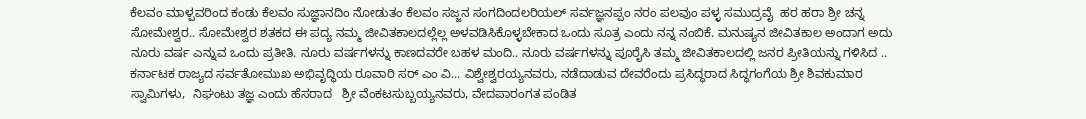ಕೆಲವಂ ಮಾಳ್ಪವರಿಂದ ಕಂಡು ಕೆಲವಂ ಸುಜ್ಞಾನದಿಂ ನೋಡುತಂ ಕೆಲವಂ ಸಜ್ಜನ ಸಂಗದಿಂದಲರಿಯಲ್ ಸರ್ವಜ್ಞನಪ್ಪಂ ನರಂ ಪಲವುಂ ಪಳ್ಳ ಸಮುದ್ರವೈ  ಹರ ಹರಾ ಶ್ರೀ ಚನ್ನ ಸೋಮೇಶ್ವರ.. ಸೋಮೇಶ್ವರ ಶತಕದ ಈ ಪದ್ಯ ನಮ್ಮ ಜೀವಿತಕಾಲದಲ್ಲೆಲ್ಲ ಅಳವಡಿಸಿಕೊಳ್ಳಬೇಕಾದ ಒಂದು ಸೂತ್ರ ಎಂದು ನನ್ನ ನಂಬಿಕೆ. ಮನುಷ್ಯನ ಜೀವಿತಕಾಲ ಅಂದಾಗ ಅದು ನೂರು ವರ್ಷ ಎನ್ನುವ ಒಂದು ಪ್ರತೀತಿ. ನೂರು ವರ್ಷಗಳನ್ನು ಕಾಣದವರೇ ಬಹಳ ಮಂದಿ.. ನೂರು ವರ್ಷಗಳನ್ನು ಪೂರೈಸಿ ತಮ್ಮ ಜೀವಿತಕಾಲದಲ್ಲಿ ಜನರ ಪ್ರೀತಿಯನ್ನು ಗಳಿಸಿದ .. ಕರ್ನಾಟಕ ರಾಜ್ಯದ ಸರ್ವತೋಮುಖ ಅಭಿವೃದ್ಧಿಯ ರೂವಾರಿ ಸರ್ ಎಂ ವಿ... ವಿಶ್ವೇಶ್ವರಯ್ಯನವರು, ನಡೆದಾಡುವ ದೇವರೆಂದು ಪ್ರಸಿದ್ಧರಾದ ಸಿದ್ಧಗಂಗೆಯ ಶ್ರೀ ಶಿವಕುಮಾರ ಸ್ವಾಮಿಗಳು,  ನಿಘಂಟು ತಜ್ಞ ಎಂದು ಹೆಸರಾದ   ಶ್ರೀ ವೆಂಕಟಸುಬ್ಬಯ್ಯನವರು, ವೇದಪಾರಂಗತ ಪಂಡಿತ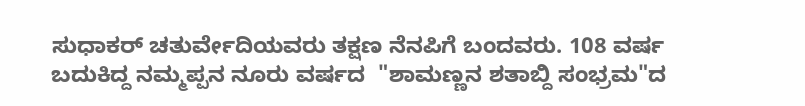ಸುಧಾಕರ್ ಚತುರ್ವೇದಿಯವರು ತಕ್ಷಣ ನೆನಪಿಗೆ ಬಂದವರು. 108 ವರ್ಷ ಬದುಕಿದ್ದ ನಮ್ಮಪ್ಪನ ನೂರು ವರ್ಷದ  "ಶಾಮಣ್ಣನ ಶತಾಬ್ದಿ ಸಂಭ್ರಮ"ದ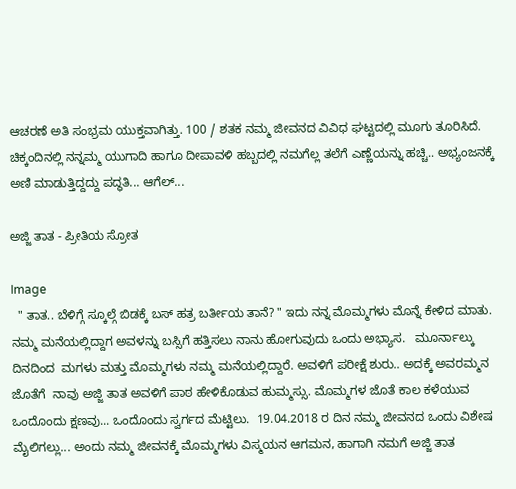ಆಚರಣೆ ಅತಿ ಸಂಭ್ರಮ ಯುಕ್ತವಾಗಿತ್ತು. 100 / ಶತಕ ನಮ್ಮ ಜೀವನದ ವಿವಿಧ ಘಟ್ಟದಲ್ಲಿ ಮೂಗು ತೂರಿಸಿದೆ. ಚಿಕ್ಕಂದಿನಲ್ಲಿ ನನ್ನಮ್ಮ ಯುಗಾದಿ ಹಾಗೂ ದೀಪಾವಳಿ ಹಬ್ಬದಲ್ಲಿ ನಮಗೆಲ್ಲ ತಲೆಗೆ ಎಣ್ಣೆಯನ್ನು ಹಚ್ಚಿ.. ಅಭ್ಯಂಜನಕ್ಕೆ ಅಣಿ ಮಾಡುತ್ತಿದ್ದದ್ದು ಪದ್ಧತಿ... ಆಗೆಲ್...

ಅಜ್ಜಿ ತಾತ - ಪ್ರೀತಿಯ ಸ್ರೋತ

Image
  " ತಾತ.. ಬೆಳಿಗ್ಗೆ ಸ್ಕೂಲ್ಗೆ ಬಿಡಕ್ಕೆ ಬಸ್ ಹತ್ರ ಬರ್ತೀಯ ತಾನೆ? " ಇದು ನನ್ನ ಮೊಮ್ಮಗಳು ಮೊನ್ನೆ ಕೇಳಿದ ಮಾತು. ನಮ್ಮ ಮನೆಯಲ್ಲಿದ್ದಾಗ ಅವಳನ್ನು ಬಸ್ಸಿಗೆ ಹತ್ತಿಸಲು ನಾನು ಹೋಗುವುದು ಒಂದು ಅಭ್ಯಾಸ.   ಮೂರ್ನಾಲ್ಕು ದಿನದಿಂದ  ಮಗಳು ಮತ್ತು ಮೊಮ್ಮಗಳು ನಮ್ಮ ಮನೆಯಲ್ಲಿದ್ದಾರೆ. ಅವಳಿಗೆ ಪರೀಕ್ಷೆ ಶುರು.. ಅದಕ್ಕೆ ಅವರಮ್ಮನ ಜೊತೆಗೆ  ನಾವು ಅಜ್ಜಿ ತಾತ ಅವಳಿಗೆ ಪಾಠ ಹೇಳಿಕೊಡುವ ಹುಮ್ಮಸ್ಸು. ಮೊಮ್ಮಗಳ ಜೊತೆ ಕಾಲ ಕಳೆಯುವ ಒಂದೊಂದು ಕ್ಷಣವು... ಒಂದೊಂದು ಸ್ವರ್ಗದ ಮೆಟ್ಟಿಲು.  19.04.2018 ರ ದಿನ ನಮ್ಮ ಜೀವನದ ಒಂದು ವಿಶೇಷ ಮೈಲಿಗಲ್ಲು... ಅಂದು ನಮ್ಮ ಜೀವನಕ್ಕೆ ಮೊಮ್ಮಗಳು ವಿಸ್ಮಯನ ಆಗಮನ, ಹಾಗಾಗಿ ನಮಗೆ ಅಜ್ಜಿ ತಾತ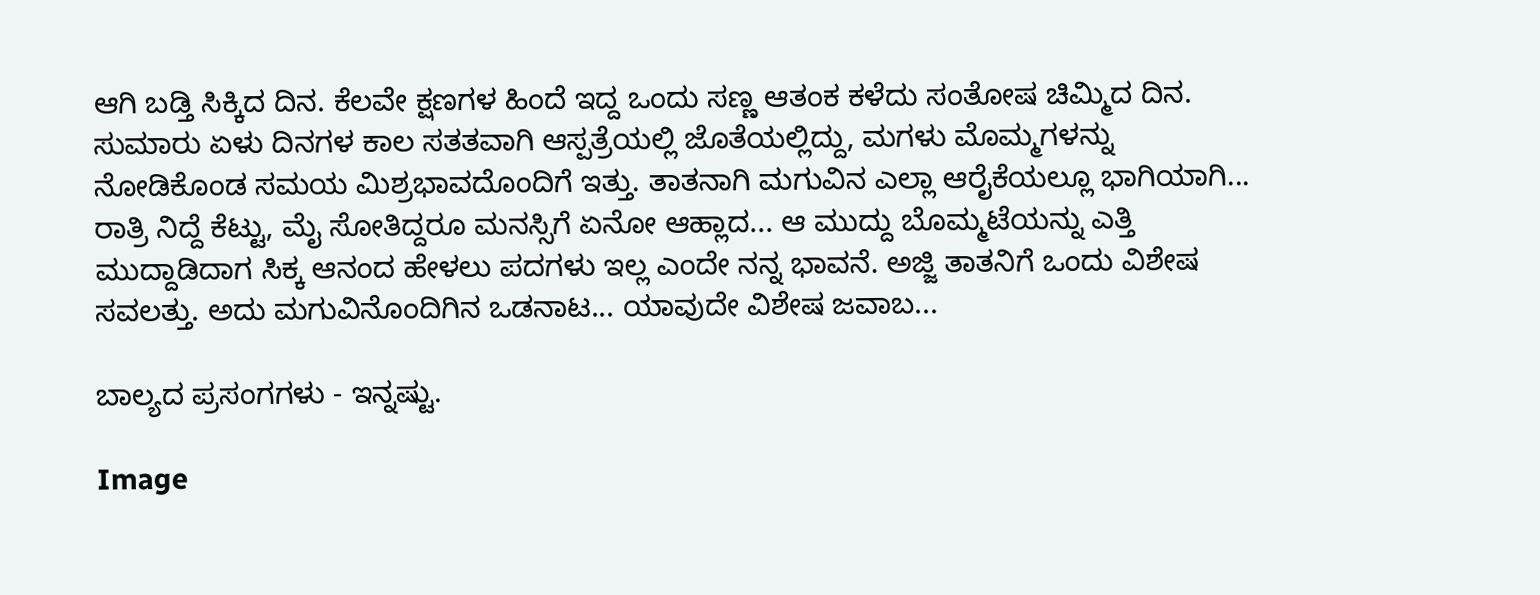ಆಗಿ ಬಡ್ತಿ ಸಿಕ್ಕಿದ ದಿನ. ಕೆಲವೇ ಕ್ಷಣಗಳ ಹಿಂದೆ ಇದ್ದ ಒಂದು ಸಣ್ಣ ಆತಂಕ ಕಳೆದು ಸಂತೋಷ ಚಿಮ್ಮಿದ ದಿನ. ಸುಮಾರು ಏಳು ದಿನಗಳ ಕಾಲ ಸತತವಾಗಿ ಆಸ್ಪತ್ರೆಯಲ್ಲಿ ಜೊತೆಯಲ್ಲಿದ್ದು, ಮಗಳು ಮೊಮ್ಮಗಳನ್ನು ನೋಡಿಕೊಂಡ ಸಮಯ ಮಿಶ್ರಭಾವದೊಂದಿಗೆ ಇತ್ತು. ತಾತನಾಗಿ ಮಗುವಿನ ಎಲ್ಲಾ ಆರೈಕೆಯಲ್ಲೂ ಭಾಗಿಯಾಗಿ... ರಾತ್ರಿ ನಿದ್ದೆ ಕೆಟ್ಟು, ಮೈ ಸೋತಿದ್ದರೂ ಮನಸ್ಸಿಗೆ ಏನೋ ಆಹ್ಲಾದ... ಆ ಮುದ್ದು ಬೊಮ್ಮಟೆಯನ್ನು ಎತ್ತಿ ಮುದ್ದಾಡಿದಾಗ ಸಿಕ್ಕ ಆನಂದ ಹೇಳಲು ಪದಗಳು ಇಲ್ಲ ಎಂದೇ ನನ್ನ ಭಾವನೆ. ಅಜ್ಜಿ ತಾತನಿಗೆ ಒಂದು ವಿಶೇಷ ಸವಲತ್ತು. ಅದು ಮಗುವಿನೊಂದಿಗಿನ ಒಡನಾಟ... ಯಾವುದೇ ವಿಶೇಷ ಜವಾಬ...

ಬಾಲ್ಯದ ಪ್ರಸಂಗಗಳು - ಇನ್ನಷ್ಟು.

Image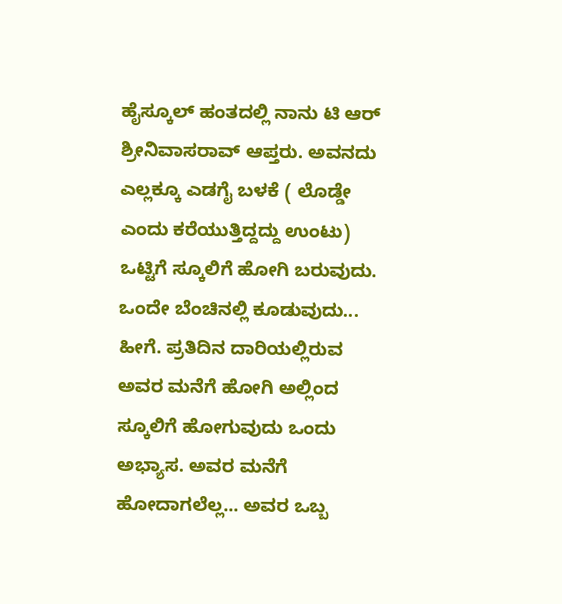ಹೈಸ್ಕೂಲ್ ಹಂತದಲ್ಲಿ ನಾನು ಟಿ ಆರ್ ಶ್ರೀನಿವಾಸರಾವ್ ಆಪ್ತರು. ಅವನದು ಎಲ್ಲಕ್ಕೂ ಎಡಗೈ ಬಳಕೆ ( ಲೊಡ್ಡೇ ಎಂದು ಕರೆಯುತ್ತಿದ್ದದ್ದು ಉಂಟು) ಒಟ್ಟಿಗೆ ಸ್ಕೂಲಿಗೆ ಹೋಗಿ ಬರುವುದು. ಒಂದೇ ಬೆಂಚಿನಲ್ಲಿ ಕೂಡುವುದು... ಹೀಗೆ. ಪ್ರತಿದಿನ ದಾರಿಯಲ್ಲಿರುವ ಅವರ ಮನೆಗೆ ಹೋಗಿ ಅಲ್ಲಿಂದ ಸ್ಕೂಲಿಗೆ ಹೋಗುವುದು ಒಂದು ಅಭ್ಯಾಸ. ಅವರ ಮನೆಗೆ ಹೋದಾಗಲೆಲ್ಲ... ಅವರ ಒಬ್ಬ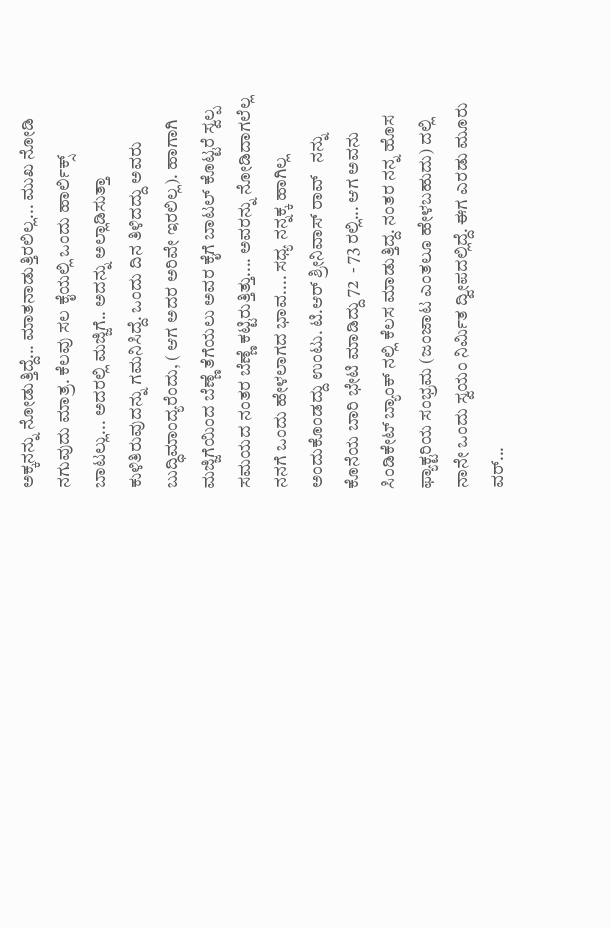ಅಕ್ಕನನ್ನು ನೋಡುತ್ತಿದ್ದೆ... ಮಾತನಾಡುತ್ತಿರಲಿಲ್ಲ... ಮುಖ ನೋಡಿ ನಗುವುದು ಮಾತ್ರ. ಕೆಲವು ಸಲ ಕೈಯಲ್ಲಿ ಒಂದು ಹಾರ್ಲಿಕ್ಸ್ ಬಾಟಲ್ಲು... ಅದರಲ್ಲಿ ಮಜ್ಜಿಗೆ.. ಅದನ್ನು ಅಲ್ಲಾಡಿಸುತ್ತಾ ಕುಳಿತಿರುವುದನ್ನು ಗಮನಿಸಿದ್ದೆ. ಒಂದು ದಿನ ತಿಳಿದದ್ದು ಅವರು ಬುದ್ಧಿಮಾಂದ್ಯರೆಂದು, ( ಆಗ ಅದರ ಅರಿವೇ ಇರಲಿಲ್ಲ). ಹಾಗಾಗಿ ಮಜ್ಜಿಗೆಯಿಂದ ಬೆಣ್ಣೆ ತೆಗೆಯಲು ಅವರ ಕೈಗೆ ಬಾಟಲ್ ಕೊಟ್ಟರೆ ಸ್ವಲ್ಪ ಸಮಯದ ನಂತರ ಬೆಣ್ಣೆ ಕಟ್ಟಿರುತ್ತಿತ್ತು.... ಅವರನ್ನು ನೋಡಿದಾಗಲೆಲ್ಲ  ನನಗೆ ಒಂದು ಹೇಳಲಾಗದ ಭಾವ.... ಸಧ್ಯ ನನ್ನಕ್ಕ ಹಾಗಿಲ್ಲ ಅಂದುಕೊಂಡದ್ದು ಉಂಟು. ಟಿ.ಆರ್ ಶ್ರೀನಿವಾಸ್ ರಾವ್   ನನ್ನು  ಕೊನೆಯ ಬಾರಿ ಭೇಟಿ ಮಾಡಿದ್ದು 72  - 73 ರಲ್ಲಿ... ಆಗ ಅವನು ಸಿಂಡಿಕೇಟ್ ಬ್ಯಾಂಕ್ ನಲ್ಲಿ ಕೆಲಸ ಮಾಡುತ್ತಿದ್ದ. ನಂತರ ನನ್ನ ಹೊಸ ಫ್ಯಾಕ್ಟರಿಯ ಸಂಭ್ರಮ (ಜಂಜಾಟ ಎಂತಲೂ ಹೇಳಬಹುದು) ದಲ್ಲಿ ನಾನೇ ಒಂದು ಸ್ವಯಂ ನಿರ್ಮಿತ ದ್ವೀಪದಲ್ಲಿದ್ದೆ. ಈಗ ಎರಡು ಮೂರು ವರ್...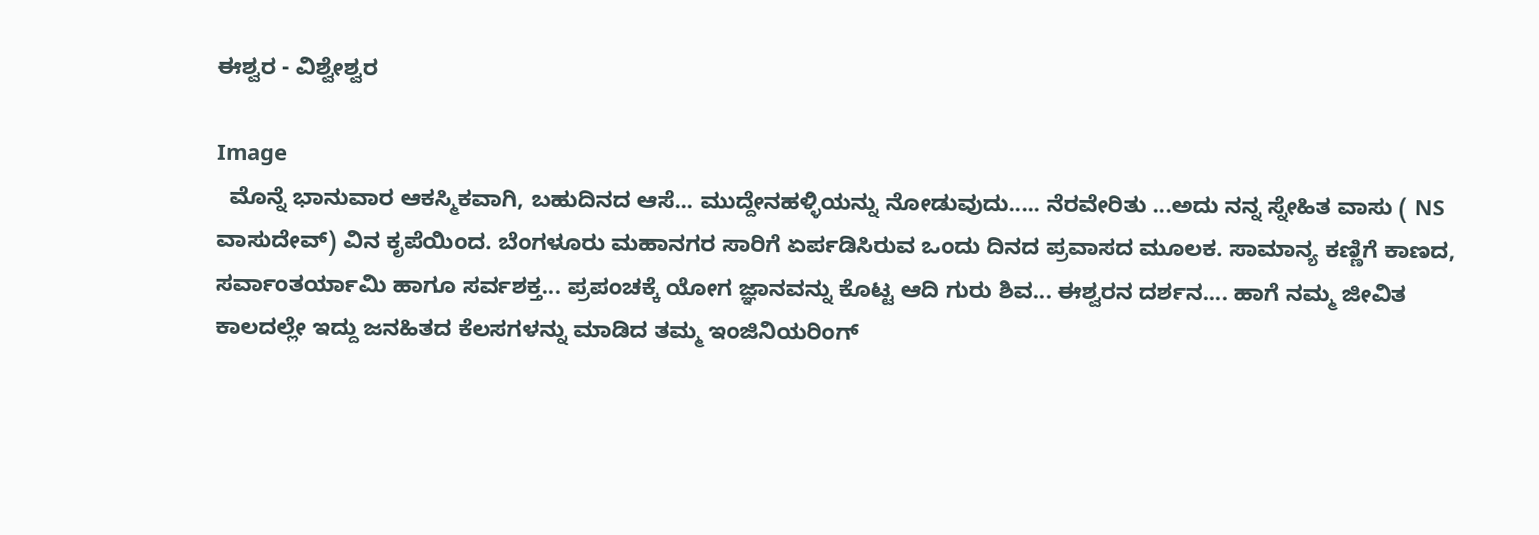ಈಶ್ವರ - ವಿಶ್ವೇಶ್ವರ

Image
  ಮೊನ್ನೆ ಭಾನುವಾರ ಆಕಸ್ಮಿಕವಾಗಿ, ಬಹುದಿನದ ಆಸೆ... ಮುದ್ದೇನಹಳ್ಳಿಯನ್ನು ನೋಡುವುದು..... ನೆರವೇರಿತು ...ಅದು ನನ್ನ ಸ್ನೇಹಿತ ವಾಸು ( NS ವಾಸುದೇವ್) ವಿನ ಕೃಪೆಯಿಂದ. ಬೆಂಗಳೂರು ಮಹಾನಗರ ಸಾರಿಗೆ ಏರ್ಪಡಿಸಿರುವ ಒಂದು ದಿನದ ಪ್ರವಾಸದ ಮೂಲಕ. ಸಾಮಾನ್ಯ ಕಣ್ಣಿಗೆ ಕಾಣದ, ಸರ್ವಾಂತರ್ಯಾಮಿ ಹಾಗೂ ಸರ್ವಶಕ್ತ... ಪ್ರಪಂಚಕ್ಕೆ ಯೋಗ ಜ್ಞಾನವನ್ನು ಕೊಟ್ಟ ಆದಿ ಗುರು ಶಿವ... ಈಶ್ವರನ ದರ್ಶನ.... ಹಾಗೆ ನಮ್ಮ ಜೀವಿತ ಕಾಲದಲ್ಲೇ ಇದ್ದು ಜನಹಿತದ ಕೆಲಸಗಳನ್ನು ಮಾಡಿದ ತಮ್ಮ ಇಂಜಿನಿಯರಿಂಗ್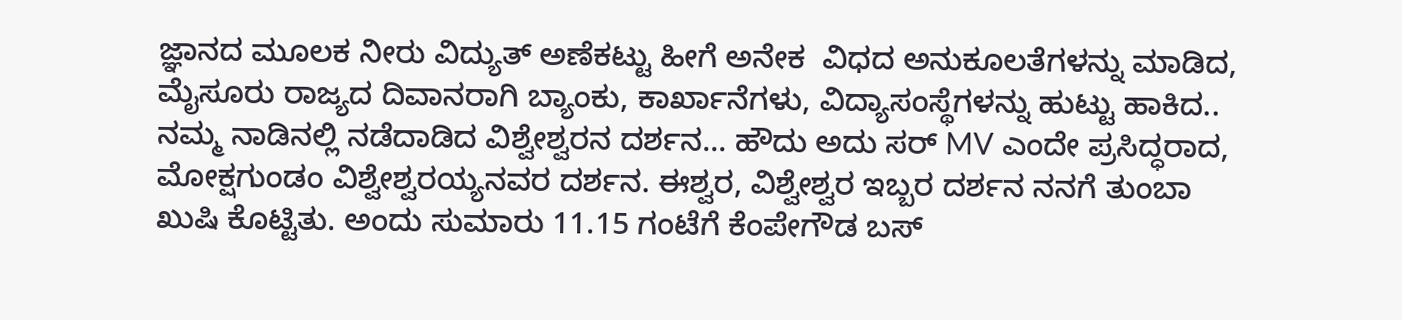ಜ್ಞಾನದ ಮೂಲಕ ನೀರು ವಿದ್ಯುತ್ ಅಣೆಕಟ್ಟು ಹೀಗೆ ಅನೇಕ  ವಿಧದ ಅನುಕೂಲತೆಗಳನ್ನು ಮಾಡಿದ, ಮೈಸೂರು ರಾಜ್ಯದ ದಿವಾನರಾಗಿ ಬ್ಯಾಂಕು, ಕಾರ್ಖಾನೆಗಳು, ವಿದ್ಯಾಸಂಸ್ಥೆಗಳನ್ನು ಹುಟ್ಟು ಹಾಕಿದ.. ನಮ್ಮ ನಾಡಿನಲ್ಲಿ ನಡೆದಾಡಿದ ವಿಶ್ವೇಶ್ವರನ ದರ್ಶನ... ಹೌದು ಅದು ಸರ್ MV ಎಂದೇ ಪ್ರಸಿದ್ಧರಾದ, ಮೋಕ್ಷಗುಂಡಂ ವಿಶ್ವೇಶ್ವರಯ್ಯನವರ ದರ್ಶನ. ಈಶ್ವರ, ವಿಶ್ವೇಶ್ವರ ಇಬ್ಬರ ದರ್ಶನ ನನಗೆ ತುಂಬಾ ಖುಷಿ ಕೊಟ್ಟಿತು. ಅಂದು ಸುಮಾರು 11.15 ಗಂಟೆಗೆ ಕೆಂಪೇಗೌಡ ಬಸ್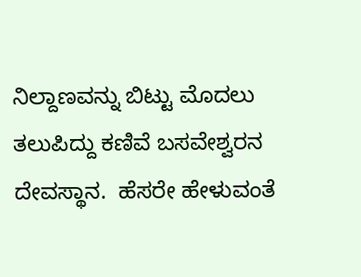ನಿಲ್ದಾಣವನ್ನು ಬಿಟ್ಟು ಮೊದಲು ತಲುಪಿದ್ದು ಕಣಿವೆ ಬಸವೇಶ್ವರನ ದೇವಸ್ಥಾನ.  ಹೆಸರೇ ಹೇಳುವಂತೆ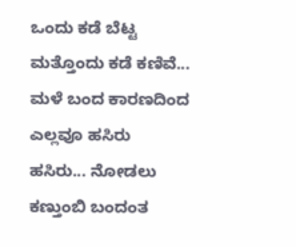ಒಂದು ಕಡೆ ಬೆಟ್ಟ ಮತ್ತೊಂದು ಕಡೆ ಕಣಿವೆ... ಮಳೆ ಬಂದ ಕಾರಣದಿಂದ ಎಲ್ಲವೂ ಹಸಿರು ಹಸಿರು... ನೋಡಲು ಕಣ್ತುಂಬಿ ಬಂದಂತ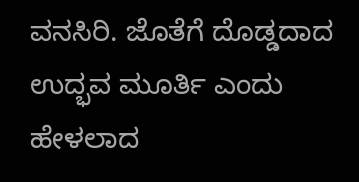ವನಸಿರಿ. ಜೊತೆಗೆ ದೊಡ್ಡದಾದ ಉದ್ಭವ ಮೂರ್ತಿ ಎಂದು ಹೇಳಲಾದ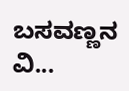ಬಸವಣ್ಣನ ವಿ...